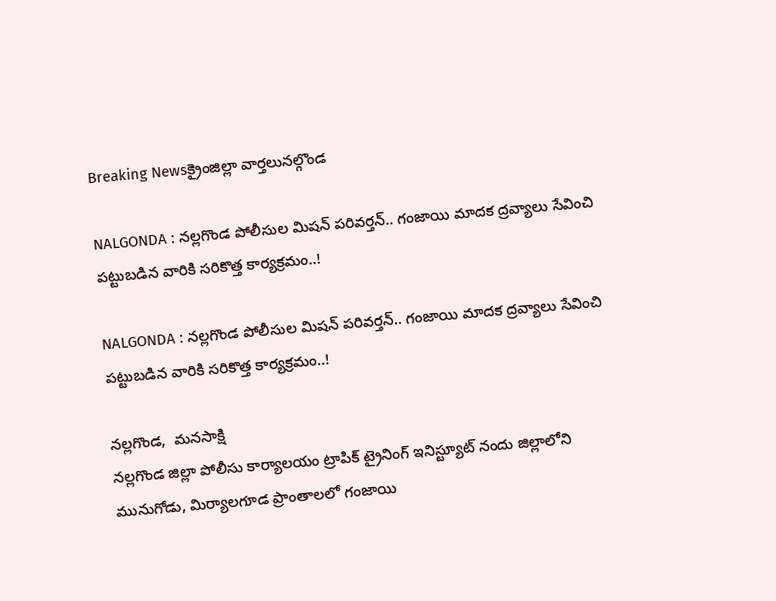Breaking Newsక్రైంజిల్లా వార్తలునల్గొండ

NALGONDA : నల్లగొండ పోలీసుల మిషన్ పరివర్తన్.. గంజాయి మాదక ద్రవ్యాలు సేవించి పట్టుబడిన వారికి సరికొత్త కార్యక్రమం..!

NALGONDA : నల్లగొండ పోలీసుల మిషన్ పరివర్తన్.. గంజాయి మాదక ద్రవ్యాలు సేవించి పట్టుబడిన వారికి సరికొత్త కార్యక్రమం..!

నల్లగొండ,  మనసాక్షి
నల్లగొండ జిల్లా పోలీసు కార్యాలయం ట్రాపిక్ ట్రైనింగ్ ఇనిస్ట్యూట్ నందు జిల్లాలోని మునుగోడు, మిర్యాలగూడ ప్రాంతాలలో గంజాయి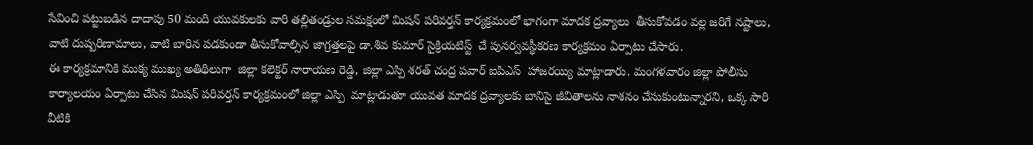సేవించి పట్టుబడిన దాదాపు 50 మంది యువకులకు వారి తల్లితండ్రుల సమక్షంలో మిషన్ పరివర్తన్ కార్యక్రమంలో భాగంగా మాదక ద్రవ్యాలు  తీసుకోవడం వల్ల జరిగే నష్టాలు, వాటి దుష్పరిణామాలు, వాటి బారిన పడకుండా తీసుకోవాల్సిన జాగ్రత్తలపై డా.శివ కుమార్ సైక్రియటిస్ట్  చే పునర్వవస్థీకరణ కార్యక్రమం ఏర్పాటు చేసారు.
ఈ కార్యక్రమానికి ముక్య ముఖ్య అతిథిలుగా  జిల్లా కలెక్టర్ నారాయణ రెడ్డి, జిల్లా ఎస్పి శరత్ చంద్ర పవార్ ఐపిఎస్  హాజరయ్యి మాట్లాడారు. మంగళవారం జిల్లా పోలీసు కార్యాలయం ఏర్పాటు చేసిన మిషన్ పరివర్తన్ కార్యక్రమంలో జిల్లా ఎస్పి  మాట్లాడుతూ యువత మాదక ద్రవ్యాలకు బానిసై జీవితాలను నాశనం చేసుకుంటున్నారని, ఒక్క సారి వీటికి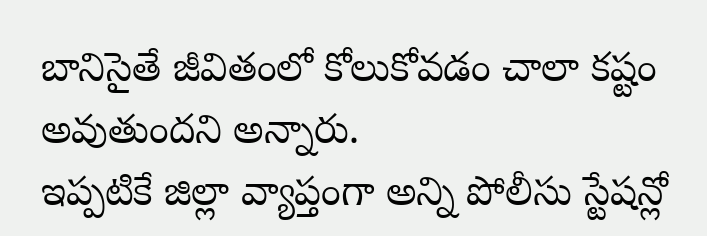బానిసైతే జీవితంలో కోలుకోవడం చాలా కష్టం అవుతుందని అన్నారు.
ఇప్పటికే జిల్లా వ్యాప్తంగా అన్ని పోలీసు స్టేషన్లో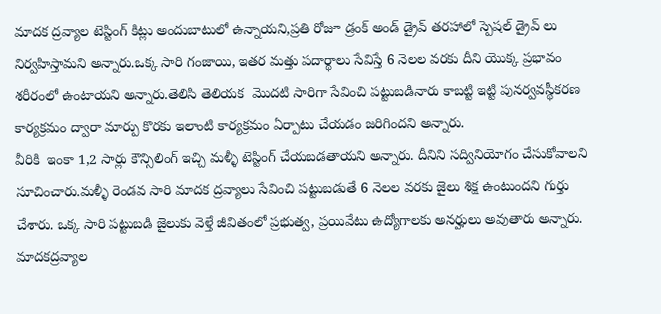మాదక ద్రవ్యాల టెస్టింగ్ కిట్లు అందుబాటులో ఉన్నాయని,ప్రతి రోజూ డ్రంక్ అండ్ డ్రైవ్ తరహాలో స్పెషల్ డ్రైవ్ లు నిర్వహిస్తామని అన్నారు.ఒక్క సారి గంజాయి, ఇతర మత్తు పదార్థాలు సేవిస్తే 6 నెలల వరకు దీని యొక్క ప్రభావం శరీరంలో ఉంటాయని అన్నారు.తెలిసి తెలియక  మొదటి సారిగా సేవించి పట్టుబడినారు కాబట్టి ఇట్టి పునర్వవస్థీకరణ కార్యక్రమం ద్వారా మార్పు కొరకు ఇలాంటి కార్యక్రమం ఏర్పాటు చేయడం జరిగిందని అన్నారు.
వీరికి  ఇంకా 1,2 సార్లు కౌన్సిలింగ్ ఇచ్చి మళ్ళీ టెస్టింగ్ చేయబడతాయని అన్నారు. దీనిని సద్వినియోగం చేసుకోవాలని సూచించారు.మళ్ళీ రెండవ సారి మాదక ద్రవ్యాలు సేవించి పట్టుబడుతే 6 నెలల వరకు జైలు శిక్ష ఉంటుందని గుర్తు చేశారు. ఒక్క సారి పట్టుబడి జైలుకు వెళ్తే జీవితంలో ప్రభుత్వ, ప్రయివేటు ఉద్యోగాలకు అనర్హులు అవుతారు అన్నారు. మాదకద్రవ్యాల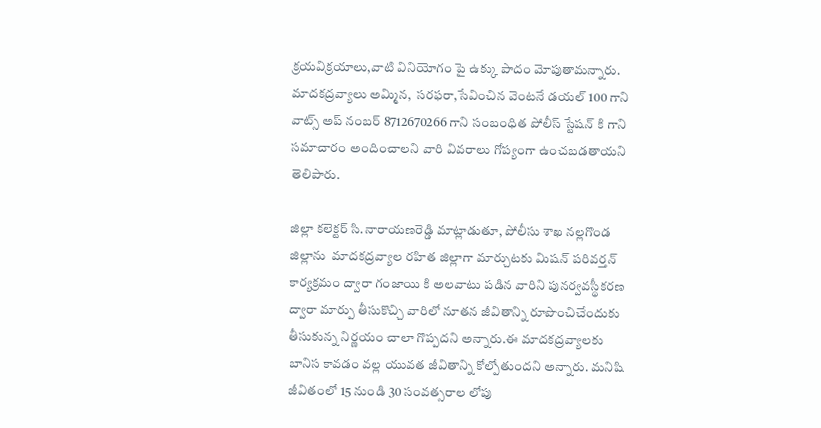క్రయవిక్రయాలు,వాటి వినియోగం పై ఉక్కు పాదం మోపుతామన్నారు. మాదకద్రవ్యాలు అమ్మిన,  సరఫరా,సేవించిన వెంటనే డయల్ 100 గాని వాట్స్ అప్ నంబర్ 8712670266 గాని సంబంధిత పోలీస్ స్టేషన్ కి గాని సమాచారం అందించాలని వారి వివరాలు గోప్యంగా ఉంచబడతాయని తెలిపారు.

జిల్లా కలెక్టర్ సి.నారాయణరెడ్డి మాట్లాడుతూ, పోలీసు శాఖ నల్లగొండ జిల్లాను  మాదకద్రవ్యాల రహిత జిల్లాగా మార్చుటకు మిషన్ పరివర్తన్ కార్యక్రమం ద్వారా గంజాయి కి అలవాటు పడిన వారిని పునర్వవస్థీకరణ ద్వారా మార్పు తీసుకొచ్చి వారిలో నూతన జీవితాన్ని రూపొంచిచేందుకు తీసుకున్న నిర్ణయం చాలా గొప్పదని అన్నారు.ఈ మాదకద్రవ్యాలకు బానిస కావడం వల్ల యువత జీవితాన్ని కోల్పోతుందని అన్నారు. మనిషి జీవితంలో 15 నుండి 30 సంవత్సరాల లోపు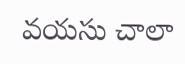వయసు చాలా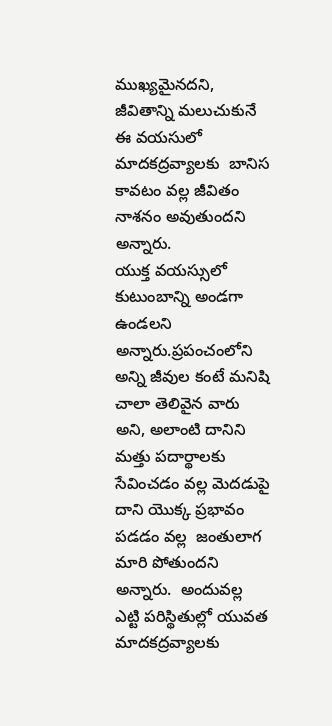ముఖ్యమైనదని, జీవితాన్ని మలుచుకునే ఈ వయసులో  మాదకద్రవ్యాలకు  బానిస కావటం వల్ల జీవితం నాశనం అవుతుందని అన్నారు.
యుక్త వయస్సులో కుటుంబాన్ని అండగా ఉండలని అన్నారు.ప్రపంచంలోని అన్ని జీవుల కంటే మనిషి చాలా తెలివైన వారు అని, అలాంటి దానిని మత్తు పదార్థాలకు సేవించడం వల్ల మెదడుపై దాని యొక్క ప్రభావం పడడం వల్ల  జంతులాగ మారి పోతుందని అన్నారు.  అందువల్ల ఎట్టి పరిస్థితుల్లో యువత మాదకద్రవ్యాలకు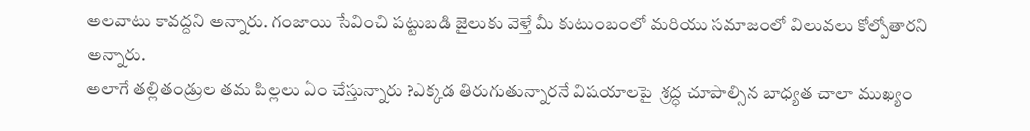అలవాటు కావద్దని అన్నారు. గంజాయి సేవించి పట్టుబడి జైలుకు వెళ్తే మీ కుటుంబంలో మరియు సమాజంలో విలువలు కోల్పోతారని అన్నారు.
అలాగే తల్లితండ్రుల తమ పిల్లలు ఏం చేస్తున్నారు ?ఎక్కడ తిరుగుతున్నారనే విషయాలపై  శ్రద్ధ చూపాల్సిన బాధ్యత చాలా ముఖ్యం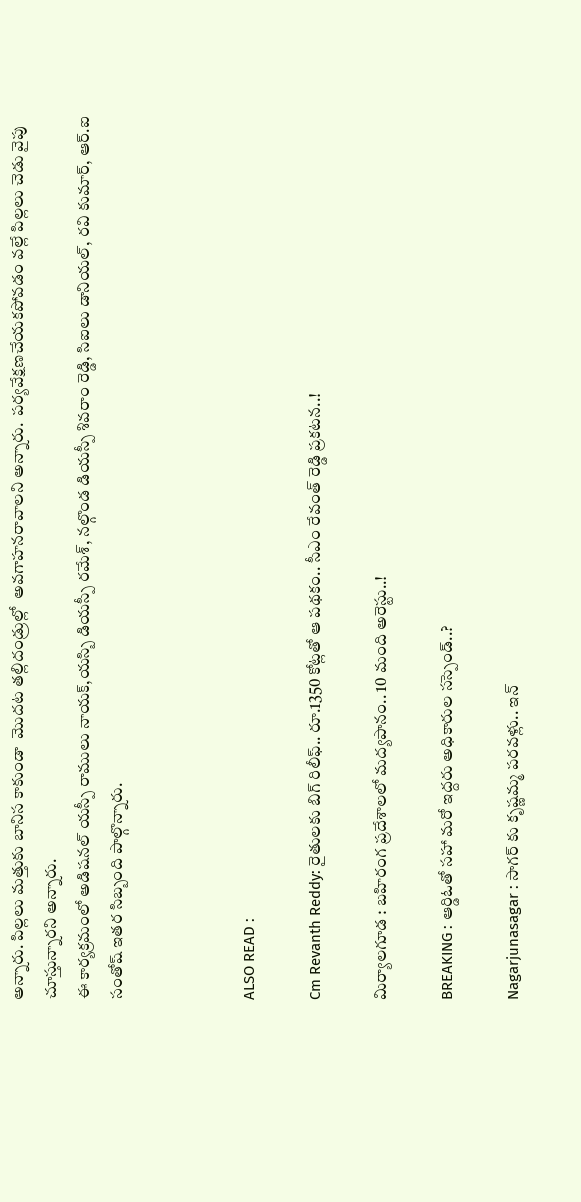అన్నారు. పిల్లలు మత్తుకు బానిస కాకుండా  మొదట తల్లిదండ్రుల్లో  అవగాహనరావాలని అన్నారు.  పర్యవేక్షణచేయకపోవడం వల్లే పిల్లలు చెడు వైపు చూస్తున్నారని అన్నారు.
ఈ కార్యక్రమంలో అడిషనల్ యస్పీ రాములు నాయక్,యస్బి డియస్పీ రమేశ్, నల్గొండ డియస్పీ శివరాం రెడ్డి, సిఐలు డానియల్, రవి కుమార్, ఆర్.ఐ సంతోష్ ఇతర సిబ్బంది పాల్గొన్నారు.



ALSO READ :

Cm Revanth Reddy: రైతులకు బిగ్ రిలీఫ్.. రూ.1350 కోట్లతో ఆ పథకం.. సీఎం రేవంత్ రెడ్డి ప్రకటన..!

మిర్యాలగూడ : బహిరంగ ప్రదేశాలలో మద్యపానం.. 10 మంది అరెస్టు..!

BREAKING : ఆర్డిఓతో సహా మరో ఇద్దరు అధికారుల సస్పెండ్..?

Nagarjunasagar : సాగర్ కు కృష్ణమ్మ పరవళ్లు.. ఇన్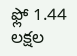ఫ్లో 1.44 లక్షల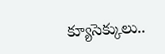క్యూసెక్కులు..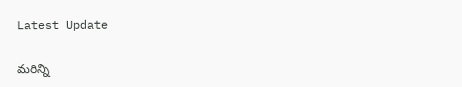Latest Update

మరిన్ని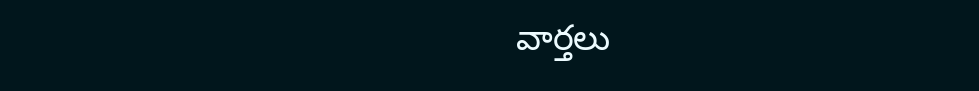వార్తలు